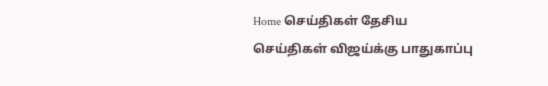Home செய்திகள் தேசிய செய்திகள் விஜய்க்கு பாதுகாப்பு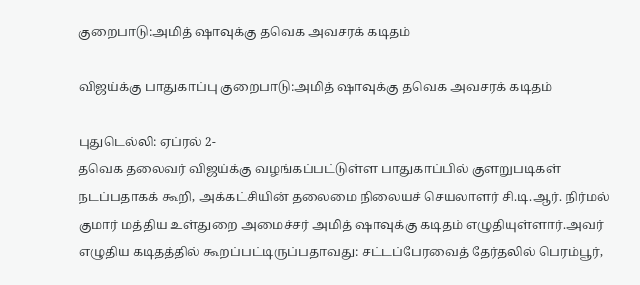குறைபாடு:அமித் ஷாவுக்கு தவெக அவசரக் கடிதம்

விஜய்க்கு பாதுகாப்பு குறைபாடு:அமித் ஷாவுக்கு தவெக அவசரக் கடிதம்

புதுடெல்லி: ஏப்ரல் 2-
தவெக தலைவர் விஜய்க்கு வழங்கப்பட்டுள்ள பாதுகாப்பில் குளறுபடிகள் நடப்பதாகக் கூறி, அக்கட்சியின் தலைமை நிலையச் செயலாளர் சி.டி.ஆர். நிர்மல் குமார் மத்திய உள்துறை அமைச்சர் அமித் ஷாவுக்கு கடிதம் எழுதியுள்ளார்.அவர் எழுதிய கடிதத்தில் கூறப்பட்டிருப்பதாவது: சட்டப்பேரவைத் தேர்தலில் பெரம்பூர்,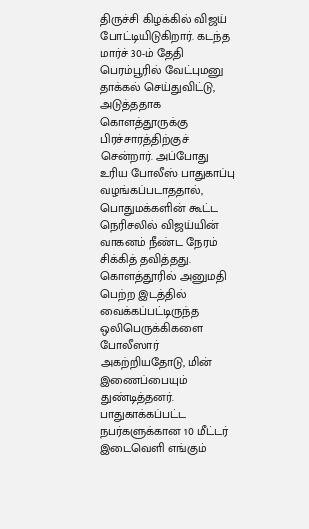திருச்சி கிழக்கில் விஜய் போட்டியிடுகிறார். கடந்த மார்ச் 30-ம் தேதி பெரம்பூரில் வேட்புமனு தாக்கல் செய்துவிட்டு, அடுத்ததாக கொளத்தூருக்கு பிரச்சாரத்திற்குச் சென்றார். அப்போது உரிய போலீஸ் பாதுகாப்பு வழங்கப்படாததால், பொதுமக்களின் கூட்ட நெரிசலில் விஜய்யின் வாகனம் நீண்ட நேரம் சிக்கித் தவித்தது. கொளத்தூரில் அனுமதி பெற்ற இடத்தில் வைக்கப்பட்டிருந்த ஒலிபெருக்கிகளை போலீஸார் அகற்றியதோடு, மின் இணைப்பையும் துண்டித்தனர்.
பாதுகாக்கப்பட்ட நபர்களுக்கான 10 மீட்டர் இடைவெளி எங்கும்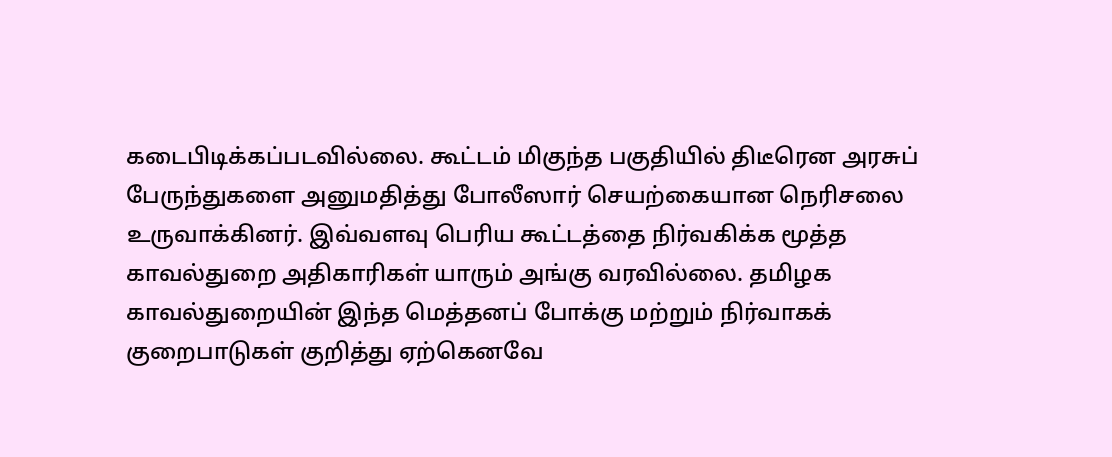கடைபிடிக்கப்படவில்லை. கூட்டம் மிகுந்த பகுதியில் திடீரென அரசுப் பேருந்துகளை அனுமதித்து போலீஸார் செயற்கையான நெரிசலை உருவாக்கினர். இவ்வளவு பெரிய கூட்டத்தை நிர்வகிக்க மூத்த காவல்துறை அதிகாரிகள் யாரும் அங்கு வரவில்லை. தமிழக காவல்துறையின் இந்த மெத்தனப் போக்கு மற்றும் நிர்வாகக் குறைபாடுகள் குறித்து ஏற்கெனவே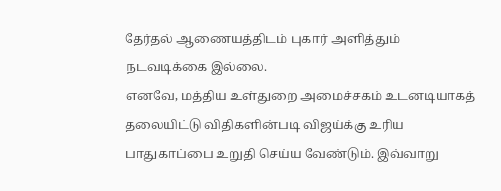தேர்தல் ஆணையத்திடம் புகார் அளித்தும் நடவடிக்கை இல்லை.
எனவே, மத்திய உள்துறை அமைச்சகம் உடனடியாகத் தலையிட்டு விதிகளின்படி விஜய்க்கு உரிய பாதுகாப்பை உறுதி செய்ய வேண்டும். இவ்வாறு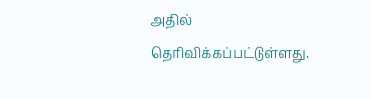அதில் தெரிவிக்கப்பட்டுள்ளது.